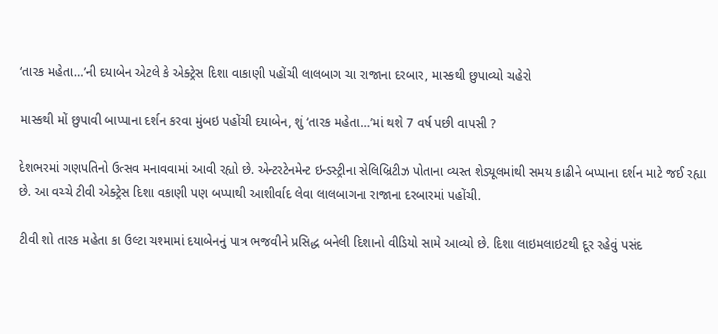‘તારક મહેતા…’ની દયાબેન એટલે કે એક્ટ્રેસ દિશા વાકાણી પહોંચી લાલબાગ ચા રાજાના દરબાર, માસ્કથી છુપાવ્યો ચહેરો

માસ્કથી મોં છુપાવી બાપ્પાના દર્શન કરવા મુંબઇ પહોંચી દયાબેન, શું ‘તારક મહેતા…’માં થશે 7 વર્ષ પછી વાપસી ?

દેશભરમાં ગણપતિનો ઉત્સવ મનાવવામાં આવી રહ્યો છે. એન્ટરટેનમેન્ટ ઇન્ડસ્ટ્રીના સેલિબ્રિટીઝ પોતાના વ્યસ્ત શેડ્યૂલમાંથી સમય કાઢીને બપ્પાના દર્શન માટે જઈ રહ્યા છે. આ વચ્ચે ટીવી એક્ટ્રેસ દિશા વકાણી પણ બપ્પાથી આશીર્વાદ લેવા લાલબાગના રાજાના દરબારમાં પહોંચી.

ટીવી શો તારક મહેતા કા ઉલ્ટા ચશ્મામાં દયાબેનનું પાત્ર ભજવીને પ્રસિદ્ધ બનેલી દિશાનો વીડિયો સામે આવ્યો છે. દિશા લાઇમલાઇટથી દૂર રહેવું પસંદ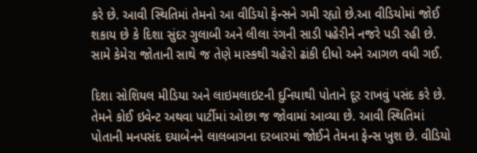કરે છે. આવી સ્થિતિમાં તેમનો આ વીડિયો ફેન્સને ગમી રહ્યો છે.આ વીડિયોમાં જોઈ શકાય છે કે દિશા સુંદર ગુલાબી અને લીલા રંગની સાડી પહેરીને નજરે પડી રહી છે. સામે કેમેરા જોતાની સાથે જ તેણે માસ્કથી ચહેરો ઢાંકી દીધો અને આગળ વધી ગઈ.

દિશા સોશિયલ મીડિયા અને લાઇમલાઇટની દુનિયાથી પોતાને દૂર રાખવું પસંદ કરે છે. તેમને કોઈ ઇવેન્ટ અથવા પાર્ટીમાં ઓછા જ જોવામાં આવ્યા છે. આવી સ્થિતિમાં પોતાની મનપસંદ દયાબેનને લાલબાગના દરબારમાં જોઈને તેમના ફેન્સ ખુશ છે. વીડિયો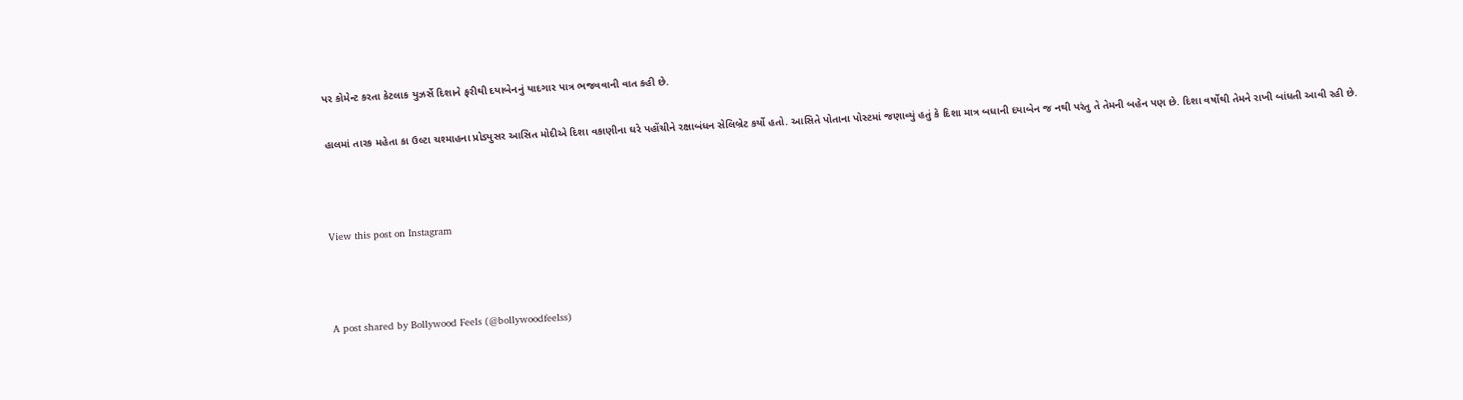પર કોમેન્ટ કરતા કેટલાક યુઝર્સે દિશાને ફરીથી દયાબેનનું યાદગાર પાત્ર ભજવવાની વાત કહી છે.

હાલમાં તારક મહેતા કા ઉલ્ટા ચશ્માહના પ્રોડ્યુસર આસિત મોદીએ દિશા વકાણીના ઘરે પહોંચીને રક્ષાબંધન સેલિબ્રેટ કર્યો હતો. આસિતે પોતાના પોસ્ટમાં જણાવ્યું હતું કે દિશા માત્ર બધાની દયાબેન જ નથી પરંતુ તે તેમની બહેન પણ છે. દિશા વર્ષોથી તેમને રાખી બાંધતી આવી રહી છે.



View this post on Instagram



A post shared by Bollywood Feels (@bollywoodfeelss)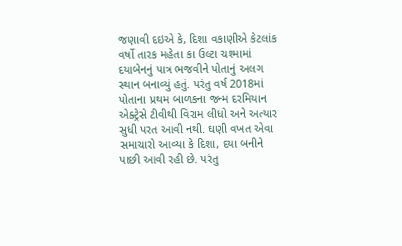જણાવી દઇએ કે, દિશા વકાણીએ કેટલાંક વર્ષો તારક મહેતા કા ઉલ્ટા ચશ્મામાં દયાબેનનું પાત્ર ભજવીને પોતાનું અલગ સ્થાન બનાવ્યું હતું. પરંતુ વર્ષ 2018માં પોતાના પ્રથમ બાળકના જન્મ દરમિયાન એક્ટ્રેસે ટીવીથી વિરામ લીધો અને અત્યાર સુધી પરત આવી નથી. ઘણી વખત એવા સમાચારો આવ્યા કે દિશા, દયા બનીને પાછી આવી રહી છે. પરંતુ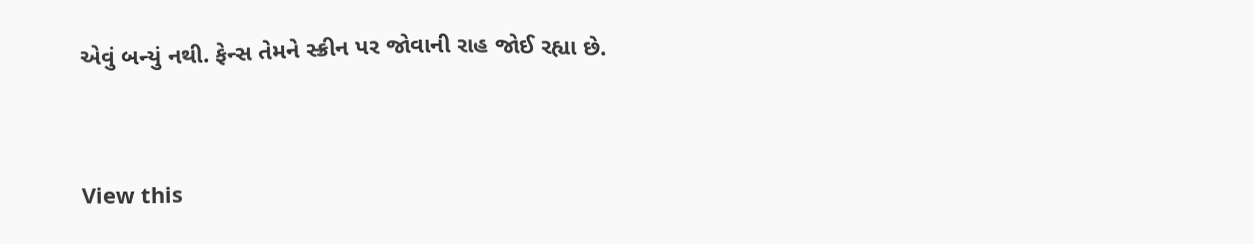એવું બન્યું નથી. ફેન્સ તેમને સ્ક્રીન પર જોવાની રાહ જોઈ રહ્યા છે.



View this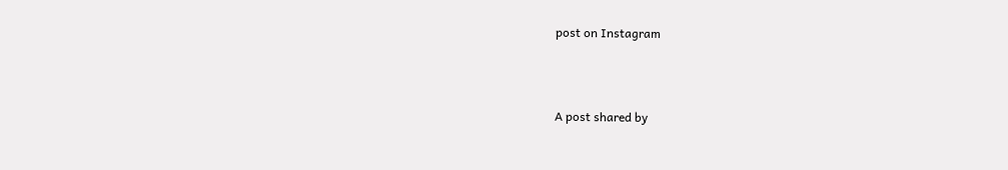post on Instagram



A post shared by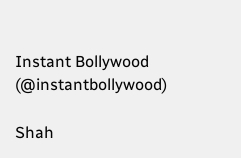Instant Bollywood (@instantbollywood)

Shah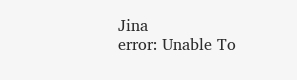Jina
error: Unable To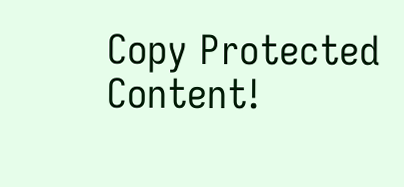Copy Protected Content!